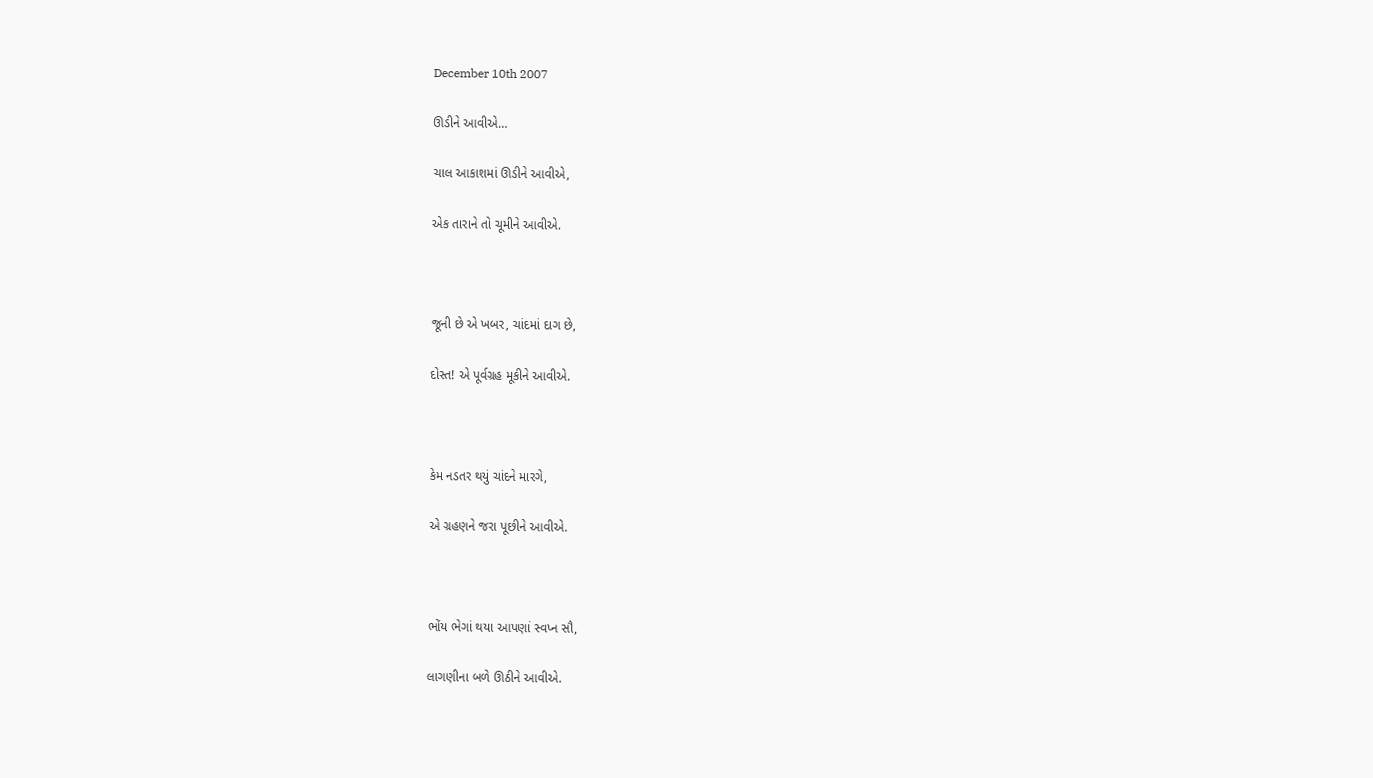December 10th 2007

ઊડીને આવીએ…

ચાલ આકાશમાં ઊડીને આવીએ,

એક તારાને તો ચૂમીને આવીએ.



જૂની છે એ ખબર, ચાંદમાં દાગ છે,

દોસ્ત! એ પૂર્વગ્રહ મૂકીને આવીએ.



કેમ નડતર થયું ચાંદને મારગે,

એ ગ્રહણને જરા પૂછીને આવીએ.



ભોંય ભેગાં થયા આપણાં સ્વપ્ન સૌ,

લાગણીના બળે ઊઠીને આવીએ.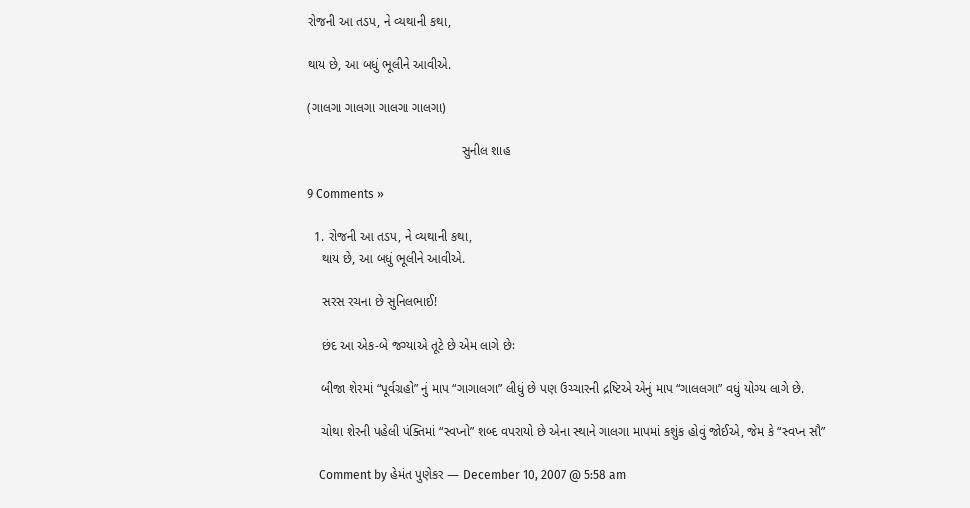રોજની આ તડપ, ને વ્યથાની કથા,

થાય છે, આ બધું ભૂલીને આવીએ.

(ગાલગા ગાલગા ગાલગા ગાલગા)

                                           સુનીલ શાહ

9 Comments »

  1. રોજની આ તડપ, ને વ્યથાની કથા,
    થાય છે, આ બધું ભૂલીને આવીએ.

    સરસ રચના છે સુનિલભાઈ!

    છંદ આ એક-બે જગ્યાએ તૂટે છે એમ લાગે છેઃ

    બીજા શેરમાં “પૂર્વગ્રહો” નું માપ “ગાગાલગા” લીધું છે પણ ઉચ્ચારની દ્રષ્ટિએ એનું માપ “ગાલલગા” વધું યોગ્ય લાગે છે.

    ચોથા શેરની પહેલી પંક્તિમાં “સ્વપ્નો” શબ્દ વપરાયો છે એના સ્થાને ગાલગા માપમાં કશુંક હોવું જોઈએ, જેમ કે “સ્વપ્ન સૌ”

    Comment by હેમંત પુણેકર — December 10, 2007 @ 5:58 am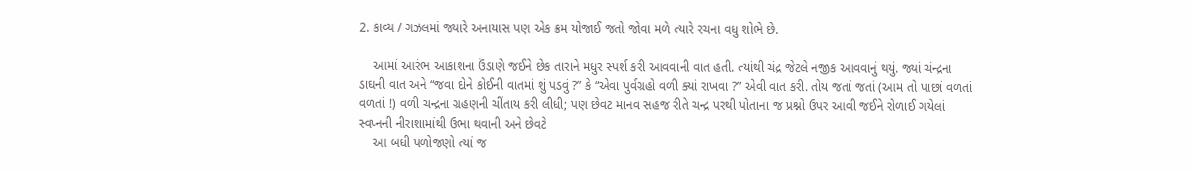2. કાવ્ય / ગઝલમાં જ્યારે અનાયાસ પણ એક ક્રમ યોજાઈ જતો જોવા મળે ત્યારે રચના વધુ શોભે છે.

    આમાં આરંભ આકાશના ઉંડાણે જઈને છેક તારાને મધુર સ્પર્શ કરી આવવાની વાત હતી. ત્યાંથી ચંદ્ર જેટલે નજીક આવવાનું થયું. જ્યાં ચંન્દ્રના ડાઘની વાત અને “જવા દોને કોઈની વાતમાં શું પડવું ?” કે “એવા પુર્વગ્રહો વળી ક્યાં રાખવા ?” એવી વાત કરી. તોય જતાં જતાં (આમ તો પાછાં વળતાં વળતાં !) વળી ચન્દ્રના ગ્રહણની ચીંતાય કરી લીધી; પણ છેવટ માનવ સહજ રીતે ચન્દ્ર પરથી પોતાના જ પ્રશ્નો ઉપર આવી જઈને રોળાઈ ગયેલાં સ્વપ્નની નીરાશામાંથી ઉભા થવાની અને છેવટે
    આ બધી પળોજણો ત્યાં જ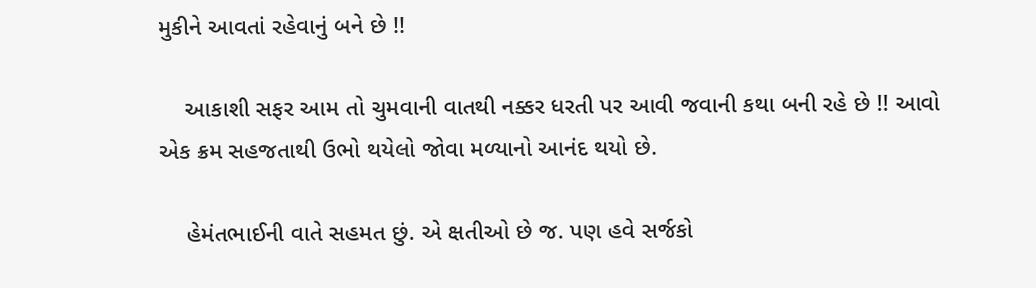મુકીને આવતાં રહેવાનું બને છે !!

    આકાશી સફર આમ તો ચુમવાની વાતથી નક્કર ધરતી પર આવી જવાની કથા બની રહે છે !! આવો એક ક્રમ સહજતાથી ઉભો થયેલો જોવા મળ્યાનો આનંદ થયો છે.

    હેમંતભાઈની વાતે સહમત છું. એ ક્ષતીઓ છે જ. પણ હવે સર્જકો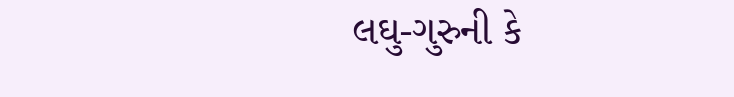લઘુ-ગુરુની કે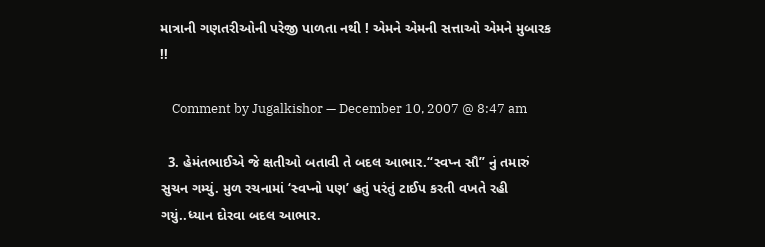માત્રાની ગણતરીઓની પરેજી પાળતા નથી ! એમને એમની સત્તાઓ એમને મુબારક !!

    Comment by Jugalkishor — December 10, 2007 @ 8:47 am

  3. હેમંતભાઈએ જે ક્ષતીઓ બતાવી તે બદલ આભાર.“સ્વપ્ન સૌ” નું તમારું સુચન ગમ્યું. મુળ રચનામાં ‘સ્વપ્નો પણ’ હતું પરંતું ટાઈપ કરતી વખતે રહી ગયું..ધ્યાન દોરવા બદલ આભાર.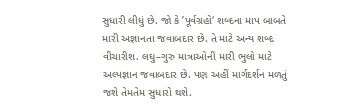સુધારી લીધું છે. જો કે ’પૂર્વગ્રહો‘ શબ્દના માપ બાબતે મારી અજ્ઞાનતા જવાબદાર છે. તે માટે અન્ય શબ્દ વીચારીશ. લઘુ–ગુરુ માત્રાઓની મારી ભુલો માટે અલ્પજ્ઞાન જવાબદાર છે. પણ અહીં માર્ગદર્શન મળતું જશે તેમતેમ સુધારો થશે.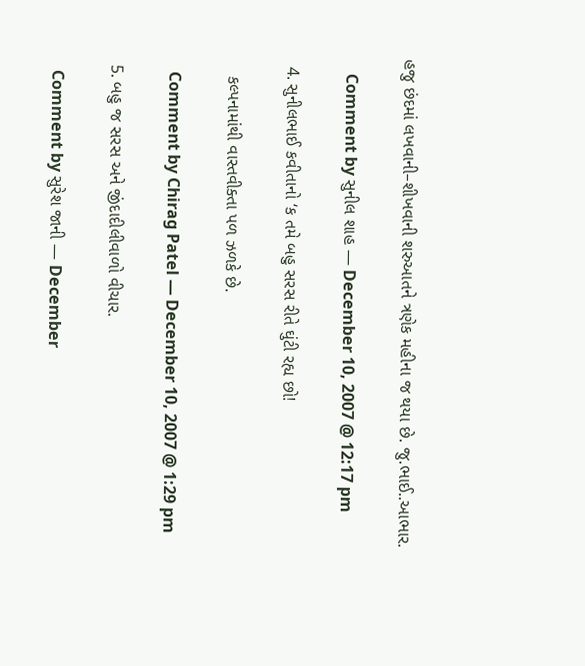હજુ છંદમાં લખવાની–શીખવાની શરુઆતને ત્રણેક મહીના જ થયા છે. જુ.ભાઈ..આભાર.

    Comment by સુનીલ શાહ — December 10, 2007 @ 12:17 pm

  4. સુનીલભાઈ કવીતાનો ‘ક તમે બહુ સરસ રીતે ઘુંટી રહ્ય છો!

    કલ્પનામાંથી વાસ્તવીક્તા પળ ઝળકે છે.

    Comment by Chirag Patel — December 10, 2007 @ 1:29 pm

  5. બહુ જ સરસ અને જીંદાદીલીવાળો વીચાર.

    Comment by સુરેશ જાની — December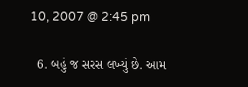10, 2007 @ 2:45 pm

  6. બહું જ સરસ લખ્યું છે. આમ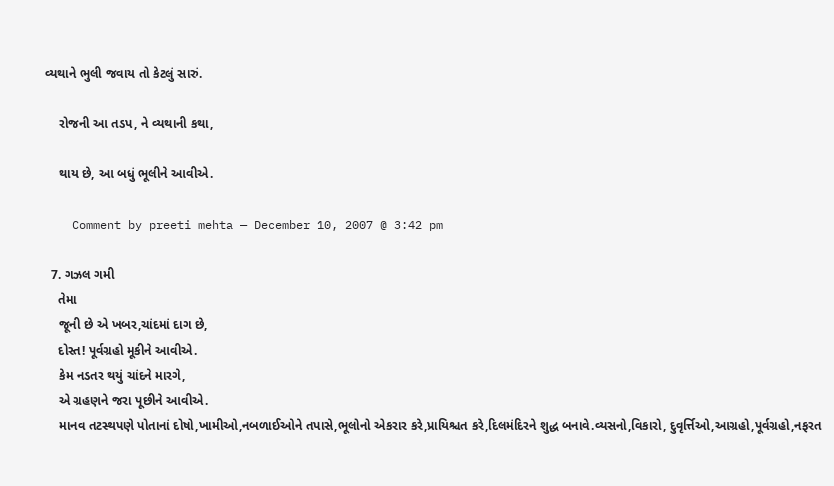વ્યથાને ભુલી જવાય તો કેટલું સારું.

    રોજની આ તડપ, ને વ્યથાની કથા,

    થાય છે, આ બધું ભૂલીને આવીએ.

    Comment by preeti mehta — December 10, 2007 @ 3:42 pm

  7. ગઝલ ગમી
    તેમા
    જૂની છે એ ખબર,ચાંદમાં દાગ છે,
    દોસ્ત! પૂર્વગ્રહો મૂકીને આવીએ.
    કેમ નડતર થયું ચાંદને મારગે,
    એ ગ્રહણને જરા પૂછીને આવીએ.
    માનવ તટસ્થપણે પોતાનાં દોષો,ખામીઓ,નબળાઈઓને તપાસે,ભૂલોનો એકરાર કરે,પ્રાયિશ્ચત કરે,દિલમંદિરને શુદ્ધ બનાવે.વ્યસનો,વિકારો, દુવૃર્ત્તિઓ,આગ્રહો,પૂર્વગ્રહો,નફરત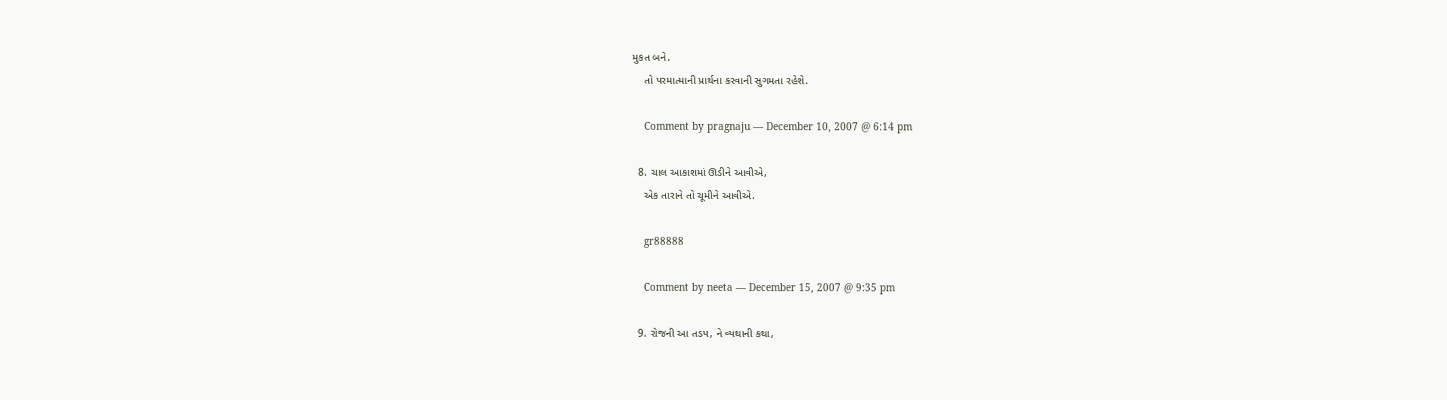મુકત બને.
    તો પરમાત્માની પ્રાર્થના કરવાની સુગમતા રહેશે.

    Comment by pragnaju — December 10, 2007 @ 6:14 pm

  8. ચાલ આકાશમાં ઊડીને આવીએ,
    એક તારાને તો ચૂમીને આવીએ.

    gr88888

    Comment by neeta — December 15, 2007 @ 9:35 pm

  9. રોજની આ તડપ, ને વ્યથાની કથા,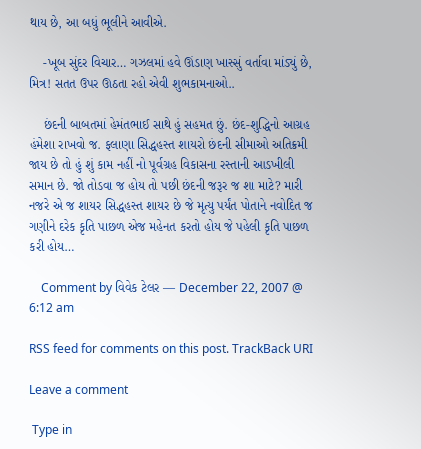થાય છે, આ બધું ભૂલીને આવીએ.

    -ખૂબ સુંદર વિચાર… ગઝલમાં હવે ઊંડાણ ખાસ્સું વર્તાવા માંડ્યું છે, મિત્ર! સતત ઉપર ઊઠતા રહો એવી શુભકામનાઓ..

    છંદની બાબતમાં હેમંતભાઈ સાથે હું સહમત છું. છંદ-શુદ્ધિનો આગ્રહ હંમેશા રાખવો જ. ફલાણા સિદ્ધહસ્ત શાયરો છંદની સીમાઓ અતિક્રમી જાય છે તો હું શું કામ નહીં નો પૂર્વગ્રહ વિકાસના રસ્તાની આડખીલી સમાન છે. જો તોડવા જ હોય તો પછી છંદની જરૂર જ શા માટે? મારી નજરે એ જ શાયર સિદ્ધહસ્ત શાયર છે જે મૃત્યુ પર્યંત પોતાને નવોદિત જ ગણીને દરેક કૃતિ પાછળ એજ મહેનત કરતો હોય જે પહેલી કૃતિ પાછળ કરી હોય…

    Comment by વિવેક ટેલર — December 22, 2007 @ 6:12 am

RSS feed for comments on this post. TrackBack URI

Leave a comment

 Type in